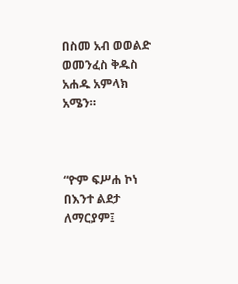በስመ አብ ወወልድ ወመንፈስ ቅዱስ አሐዱ አምላክ አሜን።



“ዮም ፍሥሐ ኮነ በእንተ ልደታ ለማርያም፤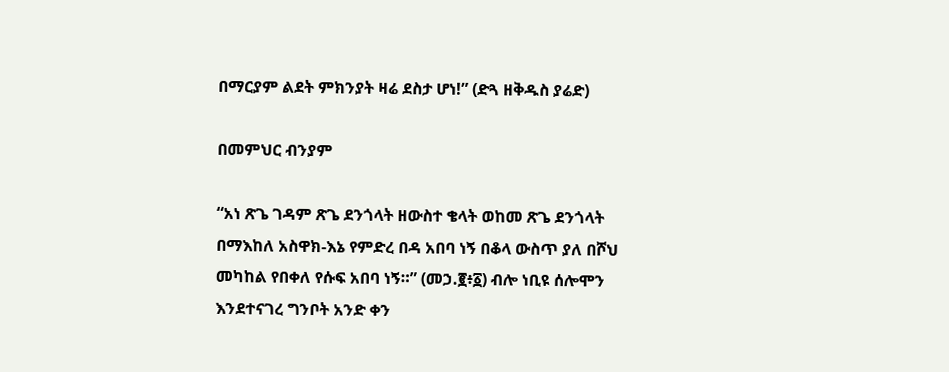በማርያም ልደት ምክንያት ዛሬ ደስታ ሆነ!” (ድጓ ዘቅዱስ ያሬድ)

በመምህር ብንያም

“አነ ጽጌ ገዳም ጽጌ ደንጎላት ዘውስተ ቄላት ወከመ ጽጌ ደንጎላት በማእከለ አስዋክ-እኔ የምድረ በዳ አበባ ነኝ በቆላ ውስጥ ያለ በሾህ መካከል የበቀለ የሱፍ አበባ ነኝ።” (መኃ.፪፥፩) ብሎ ነቢዩ ሰሎሞን እንደተናገረ ግንቦት አንድ ቀን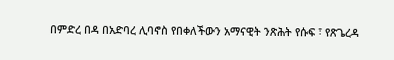በምድረ በዳ በአድባረ ሊባኖስ የበቀለችውን አማናዊት ንጽሕት የሱፍ ፣ የጽጌረዳ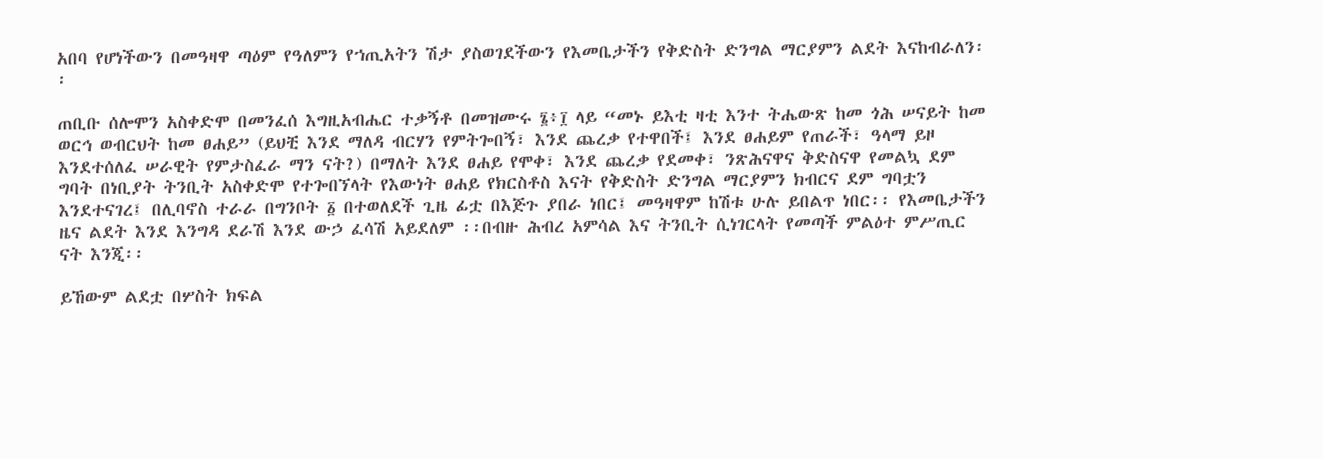አበባ የሆነችውን በመዓዛዋ ጣዕም የዓለምን የኀጢአትን ሽታ ያስወገደችውን የእመቤታችን የቅድስት ድንግል ማርያምን ልደት እናከብራለን፡፡

ጠቢቡ ሰሎሞን አስቀድሞ በመንፈሰ እግዚአብሔር ተቃኝቶ በመዝሙሩ ፮፥፲ ላይ “መኑ ይእቲ ዛቲ እንተ ትሔውጽ ከመ ጎሕ ሠናይት ከመ ወርኅ ወብርህት ከመ ፀሐይ” (ይህቺ እንደ ማለዳ ብርሃን የምትጐበኝ፣ እንደ ጨረቃ የተዋበች፤ እንደ ፀሐይም የጠራች፣ ዓላማ ይዞ እንደተሰለፈ ሠራዊት የምታስፈራ ማን ናት?) በማለት እንደ ፀሐይ የሞቀ፣ እንደ ጨረቃ የደመቀ፣ ንጽሕናዋና ቅድስናዋ የመልኳ ደም ግባት በነቢያት ትንቢት አስቀድሞ የተጐበኘላት የእውነት ፀሐይ የክርስቶስ እናት የቅድስት ድንግል ማርያምን ክብርና ደም ግባቷን እንደተናገረ፤ በሊባኖስ ተራራ በግንቦት ፩ በተወለደች ጊዜ ፊቷ በእጅጉ ያበራ ነበር፤ መዓዛዋም ከሽቱ ሁሉ ይበልጥ ነበር፡፡ የእመቤታችን ዜና ልደት እንደ እንግዳ ደራሽ እንደ ውኃ ፈሳሽ አይደለም ፡፡በብዙ ሕብረ አምሳል እና ትንቢት ሲነገርላት የመጣች ምልዕተ ምሥጢር ናት እንጂ፡፡

ይኸውም ልደቷ በሦስት ክፍል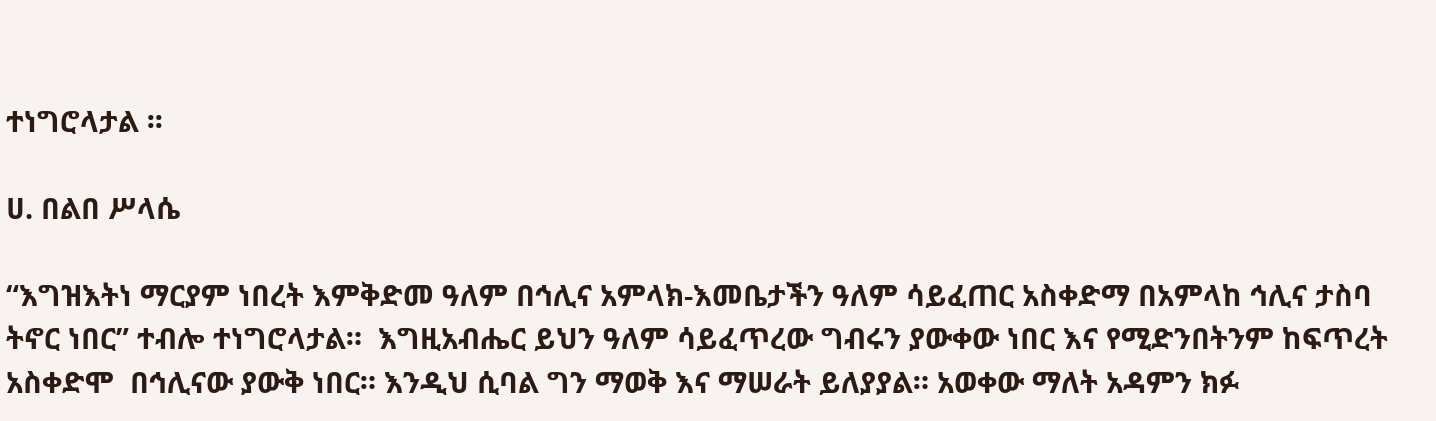ተነግሮላታል ፡፡

ሀ. በልበ ሥላሴ

“እግዝእትነ ማርያም ነበረት እምቅድመ ዓለም በኅሊና አምላክ-እመቤታችን ዓለም ሳይፈጠር አስቀድማ በአምላከ ኅሊና ታስባ ትኖር ነበር” ተብሎ ተነግሮላታል።  እግዚአብሔር ይህን ዓለም ሳይፈጥረው ግብሩን ያውቀው ነበር እና የሚድንበትንም ከፍጥረት አስቀድሞ  በኅሊናው ያውቅ ነበር። እንዲህ ሲባል ግን ማወቅ እና ማሠራት ይለያያል። አወቀው ማለት አዳምን ክፉ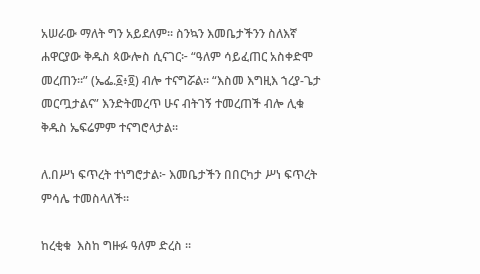አሠራው ማለት ግን አይደለም፡፡ ስንኳን እመቤታችንን ስለእኛ ሐዋርያው ቅዱስ ጳውሎስ ሲናገር፦ “ዓለም ሳይፈጠር አስቀድሞ መረጠን።” (ኤፌ.፩፥፬) ብሎ ተናግሯል፡፡ “እስመ እግዚእ ኀረያ-ጌታ መርጧታልና” እንድትመረጥ ሁና ብትገኝ ተመረጠች ብሎ ሊቁ ቅዱስ ኤፍሬምም ተናግሮላታል፡፡

ለ.በሥነ ፍጥረት ተነግሮታል፦ እመቤታችን በበርካታ ሥነ ፍጥረት ምሳሌ ተመስላለች።

ከረቂቁ  እስከ ግዙፉ ዓለም ድረስ ፡፡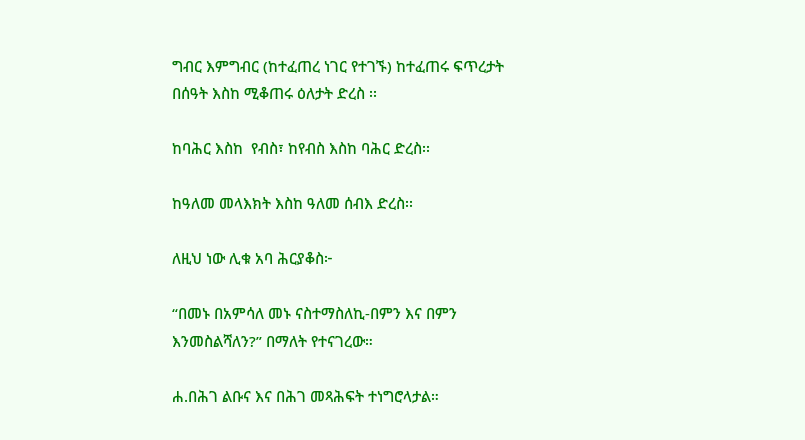ግብር እምግብር (ከተፈጠረ ነገር የተገኙ) ከተፈጠሩ ፍጥረታት በሰዓት እስከ ሚቆጠሩ ዕለታት ድረስ ፡፡

ከባሕር እስከ  የብስ፣ ከየብስ እስከ ባሕር ድረስ፡፡

ከዓለመ መላእክት እስከ ዓለመ ሰብእ ድረስ፡፡

ለዚህ ነው ሊቁ አባ ሕርያቆስ፦

“በመኑ በአምሳለ መኑ ናስተማስለኪ-በምን እና በምን እንመስልሻለን?” በማለት የተናገረው።

ሐ.በሕገ ልቡና እና በሕገ መጻሕፍት ተነግሮላታል።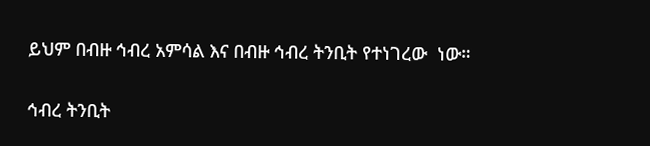ይህም በብዙ ኅብረ አምሳል እና በብዙ ኅብረ ትንቢት የተነገረው  ነው።

ኅብረ ትንቢት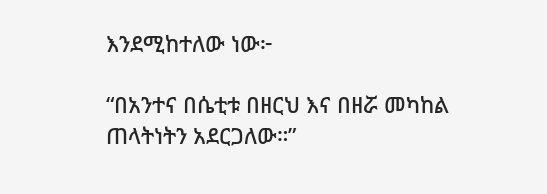እንደሚከተለው ነው፦

“በአንተና በሴቲቱ በዘርህ እና በዘሯ መካከል ጠላትነትን አደርጋለው።”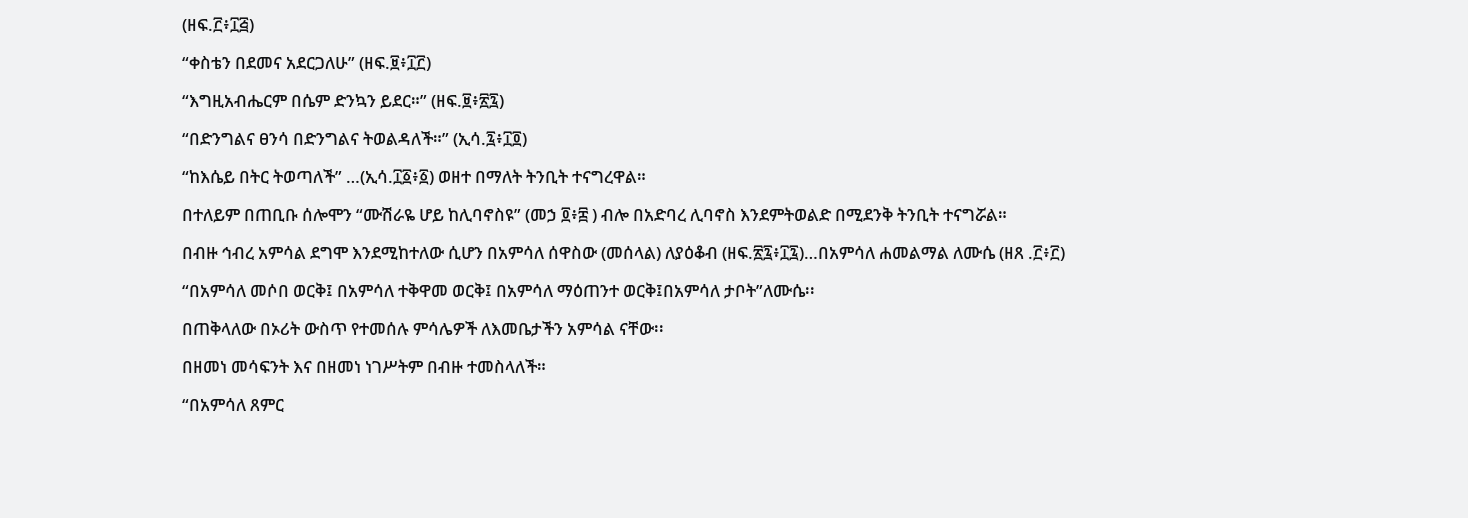(ዘፍ.፫፥፲፭)

“ቀስቴን በደመና አደርጋለሁ” (ዘፍ.፱፥፲፫)

“እግዚአብሔርም በሴም ድንኳን ይደር።” (ዘፍ.፱፥፳፯)

“በድንግልና ፀንሳ በድንግልና ትወልዳለች።” (ኢሳ.፯፥፲፬)

“ከእሴይ በትር ትወጣለች” …(ኢሳ.፲፩፥፩) ወዘተ በማለት ትንቢት ተናግረዋል።

በተለይም በጠቢቡ ሰሎሞን “ሙሽራዬ ሆይ ከሊባኖስዩ” (መኃ ፬፥፰ ) ብሎ በአድባረ ሊባኖስ እንደምትወልድ በሚደንቅ ትንቢት ተናግሯል።

በብዙ ኅብረ አምሳል ደግሞ እንደሚከተለው ሲሆን በአምሳለ ሰዋስው (መሰላል) ለያዕቆብ (ዘፍ.፳፯፥፲፯)…በአምሳለ ሐመልማል ለሙሴ (ዘጸ .፫፥፫)

“በአምሳለ መሶበ ወርቅ፤ በአምሳለ ተቅዋመ ወርቅ፤ በአምሳለ ማዕጠንተ ወርቅ፤በአምሳለ ታቦት”ለሙሴ፡፡

በጠቅላለው በኦሪት ውስጥ የተመሰሉ ምሳሌዎች ለእመቤታችን አምሳል ናቸው፡፡

በዘመነ መሳፍንት እና በዘመነ ነገሥትም በብዙ ተመስላለች።

“በአምሳለ ጸምር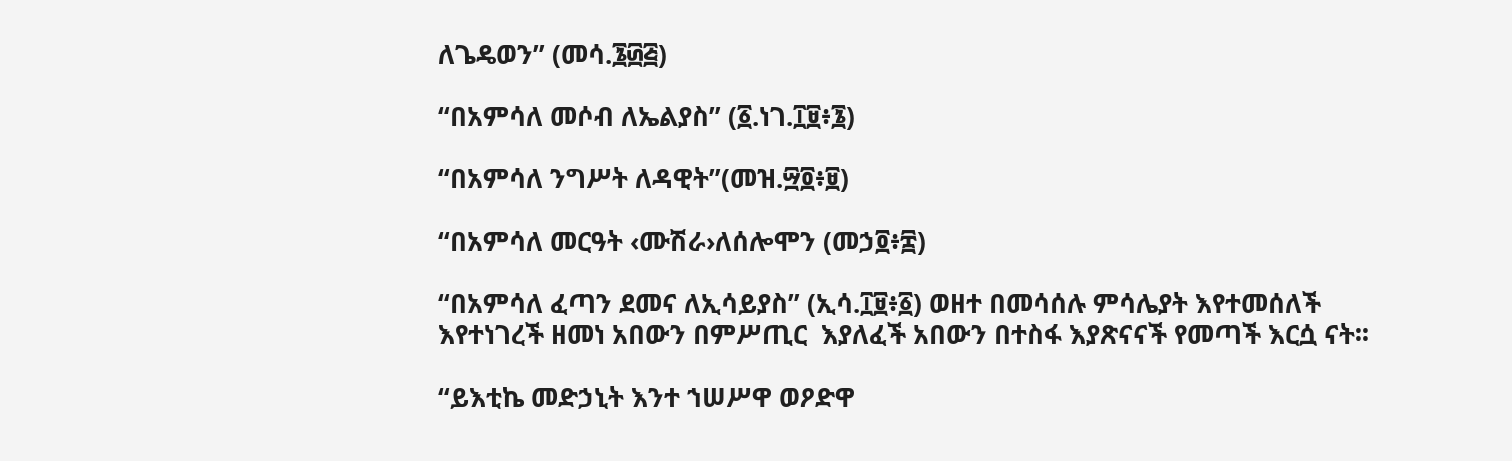ለጌዴወን” (መሳ.፮፴፭)

“በአምሳለ መሶብ ለኤልያስ” (፩.ነገ.፲፱፥፮)

“በአምሳለ ንግሥት ለዳዊት”(መዝ.፵፬፥፱)

“በአምሳለ መርዓት ‹ሙሽራ›ለሰሎሞን (መኃ፬፥፰)

“በአምሳለ ፈጣን ደመና ለኢሳይያስ” (ኢሳ.፲፱፥፩) ወዘተ በመሳሰሉ ምሳሌያት እየተመሰለች እየተነገረች ዘመነ አበውን በምሥጢር  እያለፈች አበውን በተስፋ እያጽናናች የመጣች እርሷ ናት፡፡

“ይእቲኬ መድኃኒት እንተ ኀሠሥዋ ወዖድዋ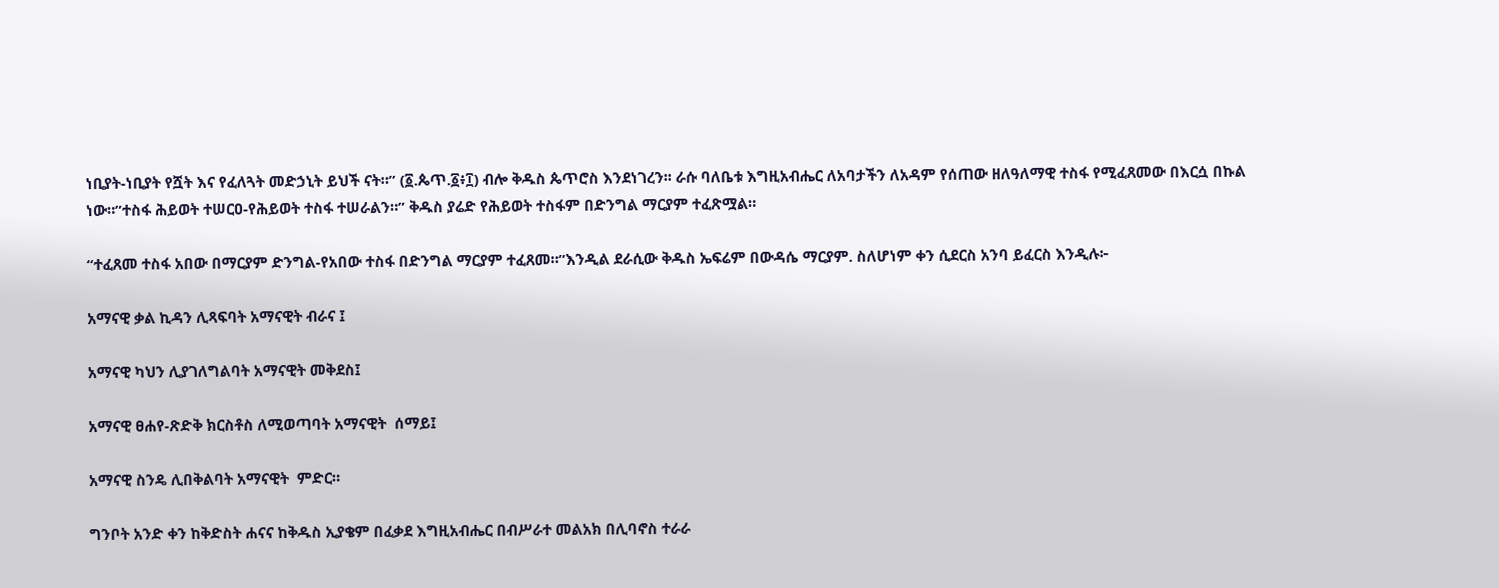ነቢያት-ነቢያት የሿት እና የፈለጓት መድኃኒት ይህች ናት።” (፩.ጴጥ.፩፥፲) ብሎ ቅዱስ ጴጥሮስ እንደነገረን፡፡ ራሱ ባለቤቱ እግዚአብሔር ለአባታችን ለአዳም የሰጠው ዘለዓለማዊ ተስፋ የሚፈጸመው በእርሷ በኩል ነው።”ተስፋ ሕይወት ተሠርዐ-የሕይወት ተስፋ ተሠራልን።” ቅዱስ ያሬድ የሕይወት ተስፋም በድንግል ማርያም ተፈጽሟል።

“ተፈጸመ ተስፋ አበው በማርያም ድንግል-የአበው ተስፋ በድንግል ማርያም ተፈጸመ።”እንዲል ደራሲው ቅዱስ ኤፍሬም በውዳሴ ማርያም. ስለሆነም ቀን ሲደርስ አንባ ይፈርስ እንዲሉ፦

አማናዊ ቃል ኪዳን ሊጻፍባት አማናዊት ብራና ፤

አማናዊ ካህን ሊያገለግልባት አማናዊት መቅደስ፤

አማናዊ ፀሐየ-ጽድቅ ክርስቶስ ለሚወጣባት አማናዊት  ሰማይ፤

አማናዊ ስንዴ ሊበቅልባት አማናዊት  ምድር።

ግንቦት አንድ ቀን ከቅድስት ሐናና ከቅዱስ ኢያቄም በፈቃደ እግዚአብሔር በብሥራተ መልአክ በሊባኖስ ተራራ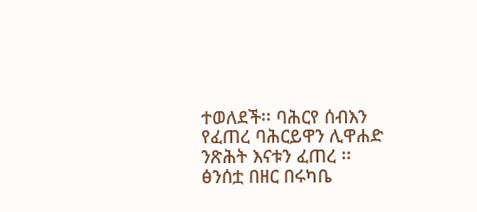ተወለደች፡፡ ባሕርየ ሰብእን የፈጠረ ባሕርይዋን ሊዋሐድ ንጽሕት እናቱን ፈጠረ ፡፡ ፅንሰቷ በዘር በሩካቤ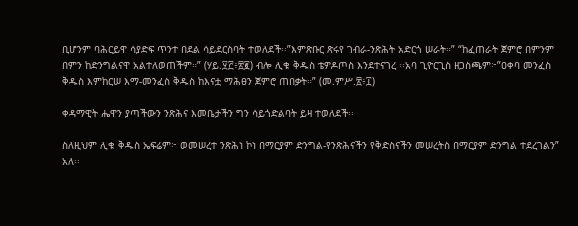ቢሆንም ባሕርይዋ ሳያድፍ ጥንተ በደል ሳይደርስባት ተወለደች፡፡”እምጽቡር ጽሩየ ገብራ-ንጽሕት አድርጎ ሠራት።” “ከፈጠራት ጀምሮ በምንም በምን ከድንግልናዋ አልተለወጠችም።” (ሃይ.፶፫፥፳፪) ብሎ ሊቁ ቅዱስ ቴዎዶጦስ እንደተናገረ ፡፡አባ ጊዮርጊስ ዘጋስጫም፦”ዐቀባ መንፈስ ቅዱስ እምከርሠ እማ-መንፈስ ቅዱስ ከእናቷ ማሕፀን ጀምሮ ጠበቃት።” (መ.ምሥ.፳፥፲)

ቀዳማዊት ሔዋን ያጣችውን ንጽሕና እመቤታችን ግን ሳይጎድልባት ይዛ ተወለደች፡፡

ስለዚህም ሊቁ ቅዱስ ኤፍሬም፦ ወመሠረተ ንጽሕነ ኮነ በማርያም ድንግል-የንጽሕናችን የቅድስናችን መሠረትስ በማርያም ድንግል ተደረገልን” አለ፡፡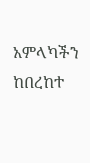አምላካችን ከበረከተ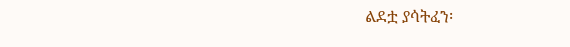ልደቷ ያሳትፈን፡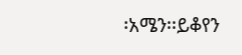፡አሜን፡፡ይቆየን